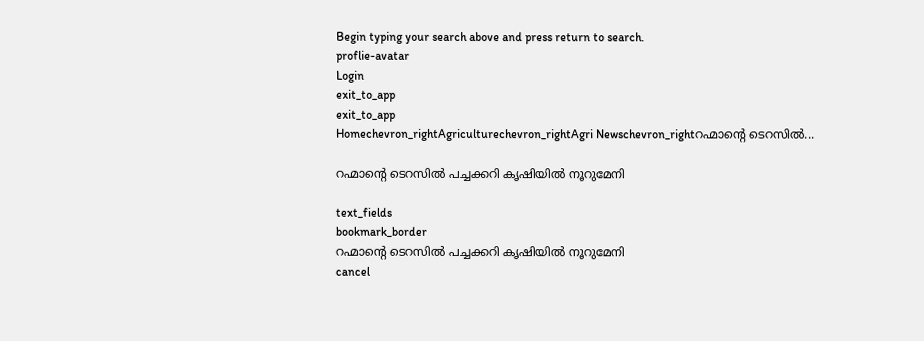Begin typing your search above and press return to search.
proflie-avatar
Login
exit_to_app
exit_to_app
Homechevron_rightAgriculturechevron_rightAgri Newschevron_rightറഹ്മാന്റെ ടെറസിൽ...

റഹ്മാന്റെ ടെറസിൽ പച്ചക്കറി കൃഷിയിൽ നൂറുമേനി

text_fields
bookmark_border
റഹ്മാന്റെ ടെറസിൽ പച്ചക്കറി കൃഷിയിൽ നൂറുമേനി
cancel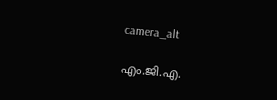camera_alt

എം.ജി.എ.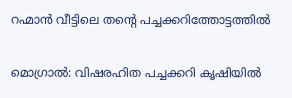റഹ്മാൻ വീട്ടിലെ തന്റെ പച്ചക്കറിത്തോട്ടത്തിൽ

മൊഗ്രാൽ: വിഷരഹിത പച്ചക്കറി കൃഷിയിൽ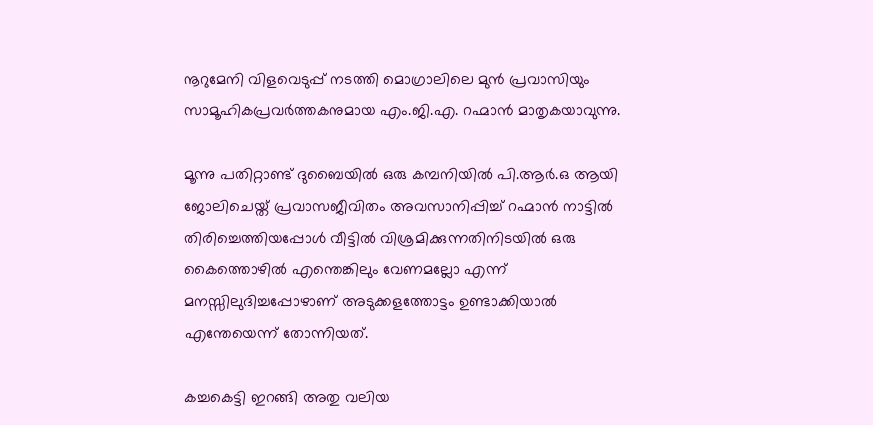നൂറുമേനി വിളവെടുപ്പ് നടത്തി മൊഗ്രാലിലെ മുൻ പ്രവാസിയും സാമൂഹികപ്രവർത്തകനുമായ എം.ജി.എ. റഹ്മാൻ മാതൃകയാവുന്നു.

മൂന്നു പതിറ്റാണ്ട് ദുബൈയിൽ ഒരു കമ്പനിയിൽ പി.ആർ.ഒ ആയി ജോലിചെയ്ത് പ്രവാസജീവിതം അവസാനിപ്പിച്ച് റഹ്മാൻ നാട്ടിൽ തിരിച്ചെത്തിയപ്പോൾ വീട്ടിൽ വിശ്രമിക്കുന്നതിനിടയിൽ ഒരു കൈത്തൊഴിൽ എന്തെങ്കിലും വേണമല്ലോ എന്ന് മനസ്സിലുദിച്ചപ്പോഴാണ് അടുക്കളത്തോട്ടം ഉണ്ടാക്കിയാൽ എന്തേയെന്ന് തോന്നിയത്.

കച്ചകെട്ടി ഇറങ്ങി അതു വലിയ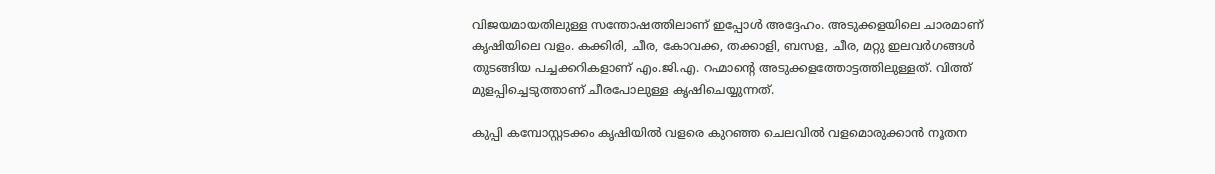വിജയമായതിലുള്ള സന്തോഷത്തിലാണ് ഇപ്പോൾ അദ്ദേഹം. അടുക്കളയിലെ ചാരമാണ് കൃഷിയിലെ വളം. കക്കിരി, ചീര, കോവക്ക, തക്കാളി, ബസള, ചീര, മറ്റു ഇലവർഗങ്ങൾ തുടങ്ങിയ പച്ചക്കറികളാണ് എം.ജി.എ. റഹ്മാന്റെ അടുക്കളത്തോട്ടത്തിലുള്ളത്. വിത്ത് മുളപ്പിച്ചെടുത്താണ് ചീരപോലുള്ള കൃഷിചെയ്യുന്നത്.

കുപ്പി കമ്പോസ്റ്റടക്കം കൃഷിയിൽ വളരെ കുറഞ്ഞ ചെലവിൽ വളമൊരുക്കാൻ നൂതന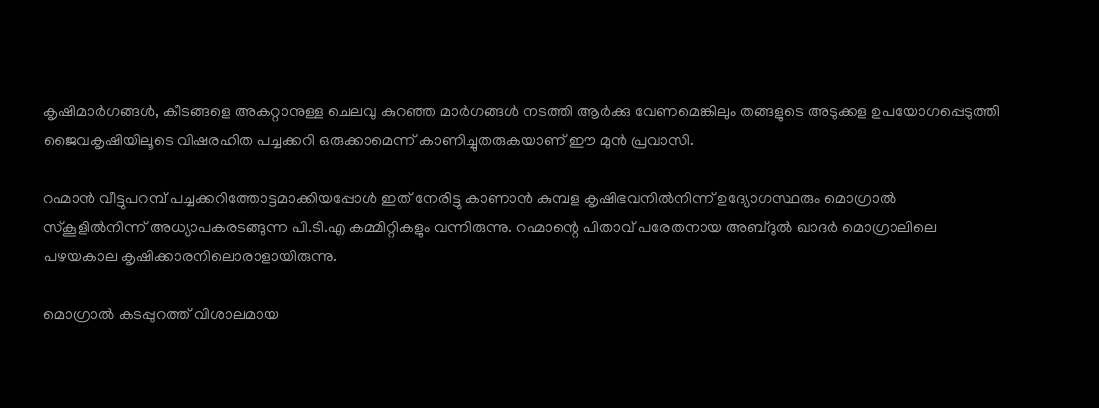കൃഷിമാർഗങ്ങൾ, കീടങ്ങളെ അകറ്റാനുള്ള ചെലവു കുറഞ്ഞ മാർഗങ്ങൾ നടത്തി ആർക്കു വേണമെങ്കിലും തങ്ങളുടെ അടുക്കള ഉപയോഗപ്പെടുത്തി ജൈവകൃഷിയിലൂടെ വിഷരഹിത പച്ചക്കറി ഒരുക്കാമെന്ന് കാണിച്ചുതരുകയാണ് ഈ മുൻ പ്രവാസി.

റഹ്മാൻ വീട്ടുപറമ്പ് പച്ചക്കറിത്തോട്ടമാക്കിയപ്പോൾ ഇത് നേരിട്ടു കാണാൻ കുമ്പള കൃഷിഭവനിൽനിന്ന് ഉദ്യോഗസ്ഥരും മൊഗ്രാൽ സ്കൂളിൽനിന്ന് അധ്യാപകരടങ്ങുന്ന പി.ടി.എ കമ്മിറ്റികളും വന്നിരുന്നു. റഹ്മാന്റെ പിതാവ് പരേതനായ അബ്ദുൽ ഖാദർ മൊഗ്രാലിലെ പഴയകാല കൃഷിക്കാരനിലൊരാളായിരുന്നു.

മൊഗ്രാൽ കടപ്പുറത്ത് വിശാലമായ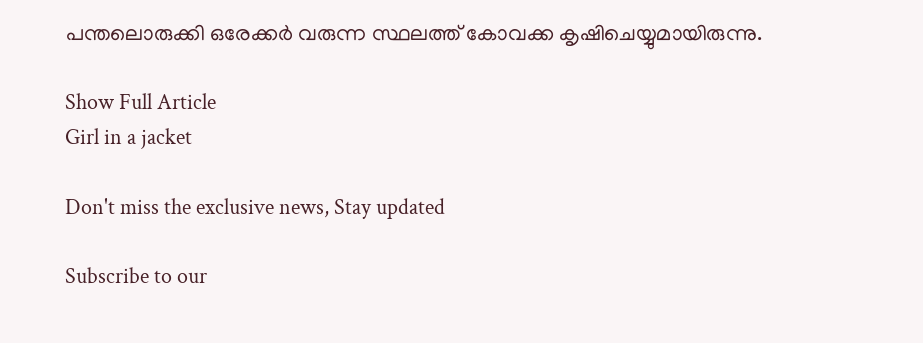പന്തലൊരുക്കി ഒരേക്കർ വരുന്ന സ്ഥലത്ത് കോവക്ക കൃഷിചെയ്യുമായിരുന്നു.

Show Full Article
Girl in a jacket

Don't miss the exclusive news, Stay updated

Subscribe to our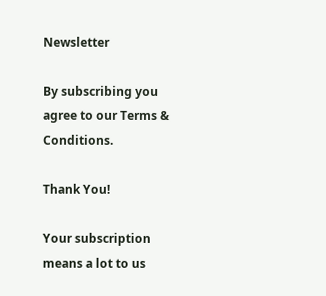Newsletter

By subscribing you agree to our Terms & Conditions.

Thank You!

Your subscription means a lot to us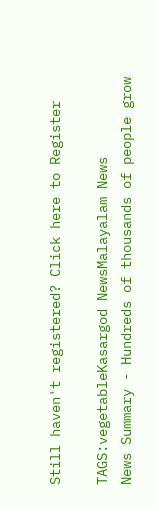Still haven't registered? Click here to Register

TAGS:vegetableKasargod NewsMalayalam News
News Summary - Hundreds of thousands of people grow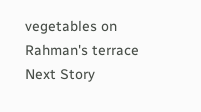vegetables on Rahman's terrace
Next Story